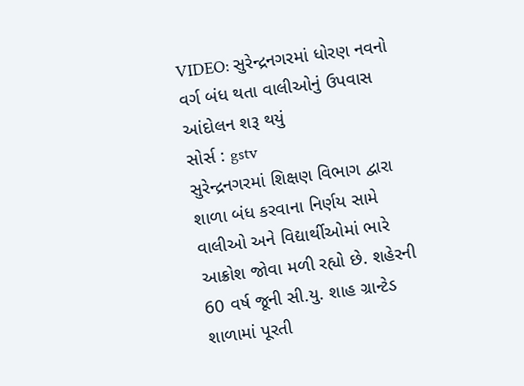VIDEO: સુરેન્દ્રનગરમાં ધોરણ નવનો વર્ગ બંધ થતા વાલીઓનું ઉપવાસ આંદોલન શરૂ થયું
સોર્સ : gstv
સુરેન્દ્રનગરમાં શિક્ષણ વિભાગ દ્વારા શાળા બંધ કરવાના નિર્ણય સામે વાલીઓ અને વિદ્યાર્થીઓમાં ભારે આક્રોશ જોવા મળી રહ્યો છે. શહેરની 60 વર્ષ જૂની સી.યુ. શાહ ગ્રાન્ટેડ શાળામાં પૂરતી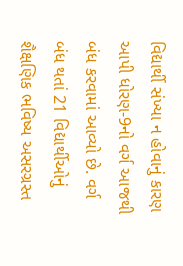વિદ્યાર્થી સંખ્યા ન હોવાનું કારણ આપી ધોરણ-9નો વર્ગ આજથી બંધ કરવામાં આવ્યો છે. વર્ગ બંધ થતાં 21 વિદ્યાર્થીઓનું શૈક્ષણિક ભવિષ્ય અસરગ્રસ્ત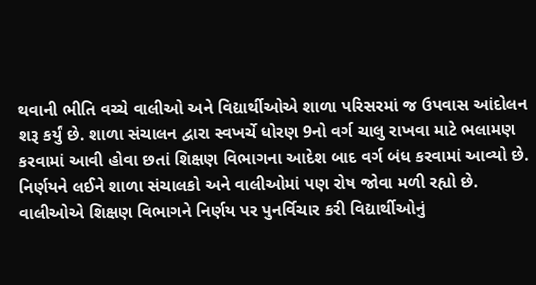થવાની ભીતિ વચ્ચે વાલીઓ અને વિદ્યાર્થીઓએ શાળા પરિસરમાં જ ઉપવાસ આંદોલન શરૂ કર્યું છે. શાળા સંચાલન દ્વારા સ્વખર્ચે ધોરણ 9નો વર્ગ ચાલુ રાખવા માટે ભલામણ કરવામાં આવી હોવા છતાં શિક્ષણ વિભાગના આદેશ બાદ વર્ગ બંધ કરવામાં આવ્યો છે. નિર્ણયને લઈને શાળા સંચાલકો અને વાલીઓમાં પણ રોષ જોવા મળી રહ્યો છે. વાલીઓએ શિક્ષણ વિભાગને નિર્ણય પર પુનર્વિચાર કરી વિદ્યાર્થીઓનું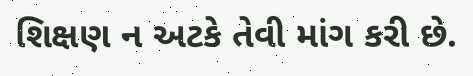શિક્ષણ ન અટકે તેવી માંગ કરી છે.